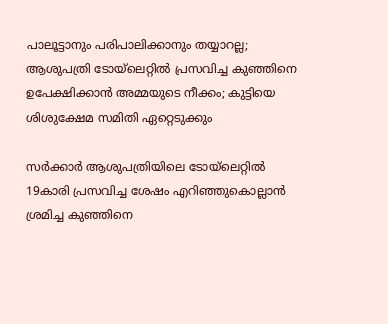പാലൂട്ടാനും പരിപാലിക്കാനും തയ്യാറല്ല; ആശുപത്രി ടോയ്‌ലെറ്റിൽ പ്രസവിച്ച കുഞ്ഞിനെ ഉപേക്ഷിക്കാൻ അമ്മയുടെ നീക്കം; കുട്ടിയെ ശിശുക്ഷേമ സമിതി ഏറ്റെടുക്കും

സർക്കാർ ആശുപത്രിയിലെ ടോയ്‌ലെറ്റിൽ 19കാരി പ്രസവിച്ച ശേഷം എറിഞ്ഞുകൊല്ലാൻ ശ്രമിച്ച കുഞ്ഞിനെ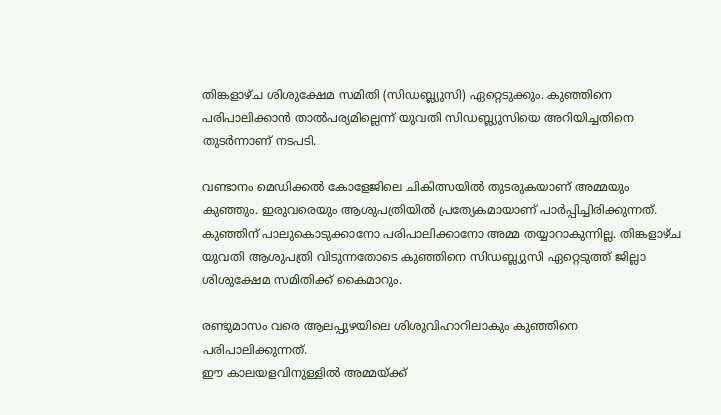തിങ്കളാഴ്‌ച ശിശുക്ഷേമ സമിതി (സിഡബ്ല്യുസി) ഏറ്റെടുക്കും. കുഞ്ഞിനെ പരിപാലിക്കാൻ താൽപര്യമില്ലെന്ന് യുവതി സിഡബ്ല്യുസിയെ അറിയിച്ചതിനെ തുടർന്നാണ് നടപടി.

വണ്ടാനം മെഡിക്കൽ കോളേജിലെ ചികിത്സയിൽ തുടരുകയാണ് അമ്മയും കുഞ്ഞും. ഇരുവരെയും ആശുപത്രിയിൽ പ്രത്യേകമായാണ് പാർപ്പിച്ചിരിക്കുന്നത്. കുഞ്ഞിന് പാലുകൊടുക്കാനോ പരിപാലിക്കാനോ അമ്മ തയ്യാറാകുന്നില്ല. തിങ്കളാഴ്‌ച യുവതി ആശുപത്രി വിടുന്നതോടെ കുഞ്ഞിനെ സിഡബ്ല്യുസി ഏറ്റെടുത്ത് ജില്ലാ ശിശുക്ഷേമ സമിതിക്ക് കൈമാറും.

രണ്ടുമാസം വരെ ആലപ്പുഴയിലെ ശിശുവിഹാറിലാകും കുഞ്ഞിനെ പരിപാലിക്കുന്നത്.
ഈ കാലയളവിനുള്ളിൽ അമ്മയ്‌ക്ക്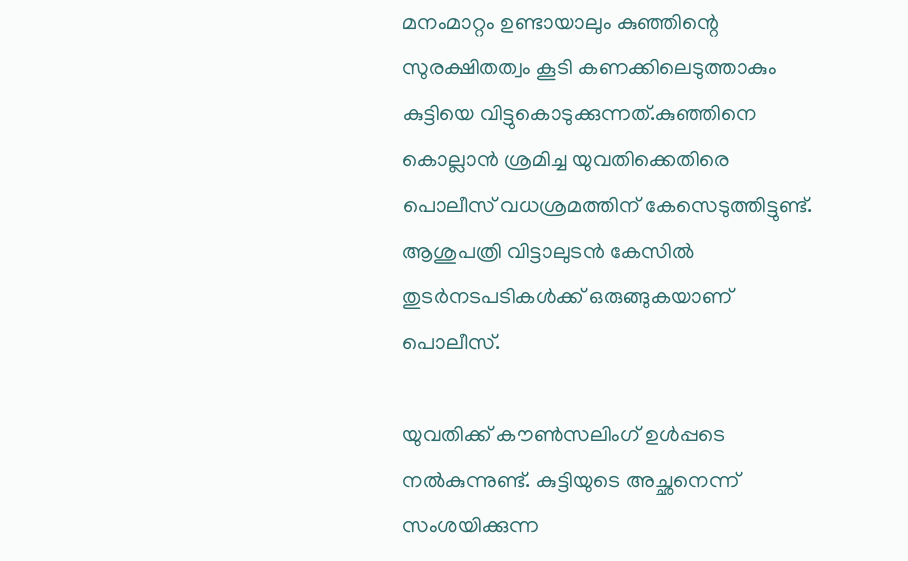മനംമാറ്റം ഉണ്ടായാലും കുഞ്ഞിന്റെ സുരക്ഷിതത്വം കൂടി കണക്കിലെടുത്താകും കുട്ടിയെ വിട്ടുകൊടുക്കുന്നത്.കുഞ്ഞിനെ കൊല്ലാൻ ശ്രമിച്ച യുവതിക്കെതിരെ പൊലീസ് വധശ്രമത്തിന് കേസെടുത്തിട്ടുണ്ട്. ആശുപത്രി വിട്ടാലുടൻ കേസിൽ തുടർനടപടികൾക്ക് ഒരുങ്ങുകയാണ് പൊലീസ്.

യുവതിക്ക് കൗൺസലിംഗ് ഉൾപ്പടെ നൽകുന്നുണ്ട്. കുട്ടിയുടെ അച്ഛനെന്ന് സംശയിക്കുന്ന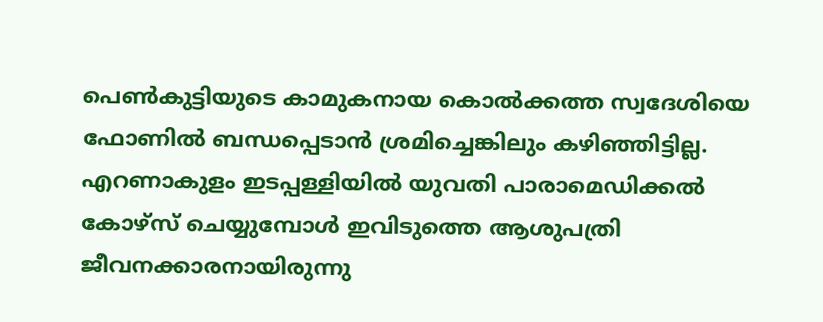പെൺകുട്ടിയുടെ കാമുകനായ കൊൽക്കത്ത സ്വദേശിയെ ഫോണിൽ ബന്ധപ്പെടാൻ ശ്രമിച്ചെങ്കിലും കഴിഞ്ഞിട്ടില്ല. എറണാകുളം ഇടപ്പള്ളിയിൽ യുവതി പാരാമെഡിക്കൽ കോഴ്‌സ് ചെയ്യുമ്പോൾ ഇവിടുത്തെ ആശുപത്രി ജീവനക്കാരനായിരുന്നു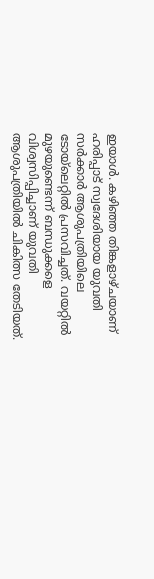ഇയാൾ. കഴിഞ്ഞ തിങ്കളാഴ്‌ചയാണ് ഹരിപ്പാട് സ്വദേശിയായ യുവതി സർക്കാർ ആശുപത്രിയിലെ ടോയ്‌ലെറ്റിൽ പ്രസവിച്ചത്. വയറ്റിൽ മുഴയുണ്ടെന്ന് ബന്ധുക്കളെ വിശ്വസിപ്പിച്ചാണ് യുവതി ആശുപത്രിയിൽ ചികിത്സ തേടിയത്.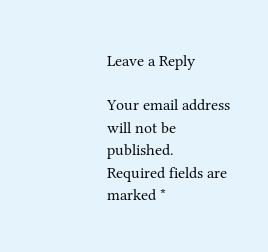Leave a Reply

Your email address will not be published. Required fields are marked *